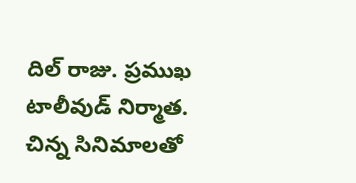దిల్ రాజు. ప్రముఖ టాలీవుడ్ నిర్మాత. చిన్న సినిమాలతో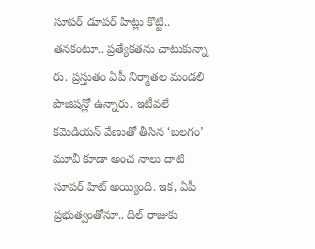సూపర్ డూపర్ హిట్లు కొట్టి.. తనకంటూ.. ప్రత్యేకతను చాటుకున్నా రు. ప్రస్తుతం ఏపీ నిర్మాతల మండలి పొజిషన్లో ఉన్నారు. ఇటీవలే కమెడియన్ వేణుతో తీసిన ‘బలగం’ మూవీ కూడా అంచ నాలు దాటి సూపర్ హిట్ అయ్యింది. ఇక, ఏపీ ప్రభుత్వంతోనూ.. దిల్ రాజుకు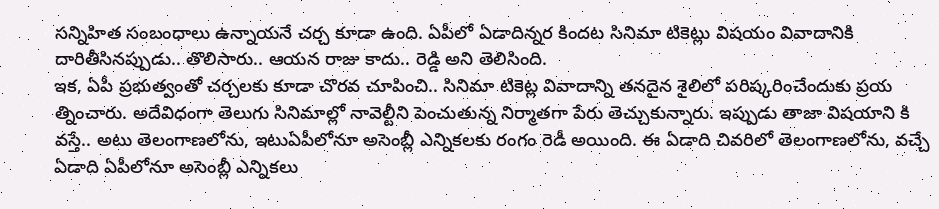సన్నిహిత సంబంధాలు ఉన్నాయనే చర్చ కూడా ఉంది. ఏపీలో ఏడాదిన్నర కిందట సినిమా టికెట్లు విషయం వివాదానికి దారితీసినప్పుడు.. తొలిసారు.. ఆయన రాజు కాదు.. రెడ్డి అని తెలిసింది.
ఇక, ఏపీ ప్రభుత్వంతో చర్చలకు కూడా చొరవ చూపించి.. సినిమా టికెట్ల వివాదాన్ని తనదైన శైలిలో పరిష్కరించేందుకు ప్రయ త్నించారు. అదేవిధంగా తెలుగు సినిమాల్లో నావెల్టీని పెంచుతున్న నిర్మాతగా పేరు తెచ్చుకున్నారు. ఇప్పుడు తాజా విషయాని కి వస్తే.. అటు తెలంగాణలోను, ఇటుఏపీలోనూ అసెంబ్లీ ఎన్నికలకు రంగం రెడీ అయింది. ఈ ఏడాది చివరిలో తెలంగాణలోను, వచ్చే ఏడాది ఏపీలోనూ అసెంబ్లీ ఎన్నికలు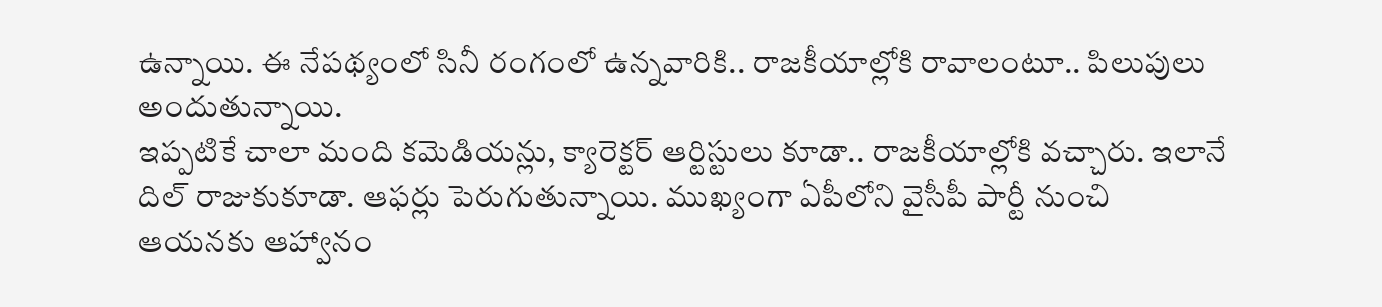ఉన్నాయి. ఈ నేపథ్యంలో సినీ రంగంలో ఉన్నవారికి.. రాజకీయాల్లోకి రావాలంటూ.. పిలుపులు అందుతున్నాయి.
ఇప్పటికే చాలా మంది కమెడియన్లు, క్యారెక్టర్ ఆర్టిస్టులు కూడా.. రాజకీయాల్లోకి వచ్చారు. ఇలానే దిల్ రాజుకుకూడా. ఆఫర్లు పెరుగుతున్నాయి. ముఖ్యంగా ఏపీలోని వైసీపీ పార్టీ నుంచి ఆయనకు ఆహ్వానం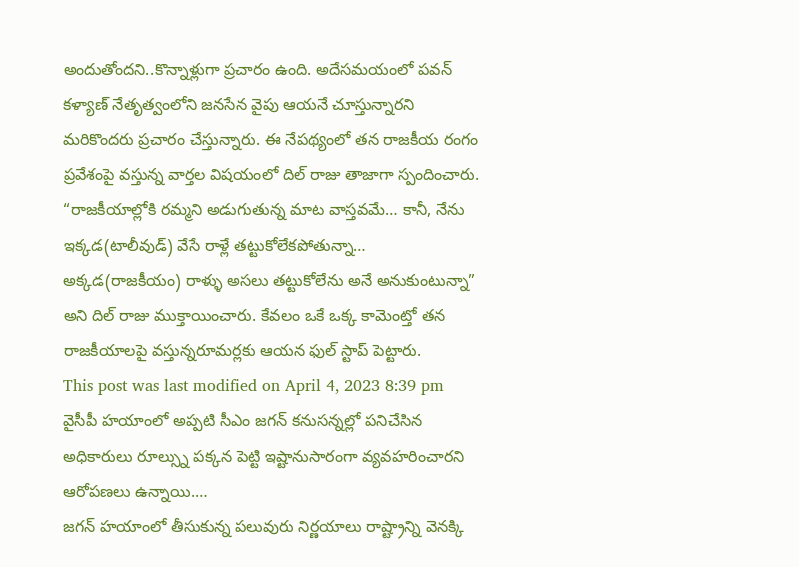అందుతోందని..కొన్నాళ్లుగా ప్రచారం ఉంది. అదేసమయంలో పవన్ కళ్యాణ్ నేతృత్వంలోని జనసేన వైపు ఆయనే చూస్తున్నారని మరికొందరు ప్రచారం చేస్తున్నారు. ఈ నేపథ్యంలో తన రాజకీయ రంగం ప్రవేశంపై వస్తున్న వార్తల విషయంలో దిల్ రాజు తాజాగా స్పందించారు.
“రాజకీయాల్లోకి రమ్మని అడుగుతున్న మాట వాస్తవమే… కానీ, నేను ఇక్కడ(టాలీవుడ్) వేసే రాళ్లే తట్టుకోలేకపోతున్నా… అక్కడ(రాజకీయం) రాళ్ళు అసలు తట్టుకోలేను అనే అనుకుంటున్నా” అని దిల్ రాజు ముక్తాయించారు. కేవలం ఒకే ఒక్క కామెంట్తో తన రాజకీయాలపై వస్తున్నరూమర్లకు ఆయన ఫుల్ స్టాప్ పెట్టారు.
This post was last modified on April 4, 2023 8:39 pm
వైసీపీ హయాంలో అప్పటి సీఎం జగన్ కనుసన్నల్లో పనిచేసిన అధికారులు రూల్స్ను పక్కన పెట్టి ఇష్టానుసారంగా వ్యవహరించారని ఆరోపణలు ఉన్నాయి.…
జగన్ హయాంలో తీసుకున్న పలువురు నిర్ణయాలు రాష్ట్రాన్ని వెనక్కి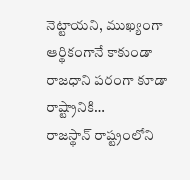నెట్టాయని, ముఖ్యంగా ఆర్థికంగానే కాకుండా రాజధాని పరంగా కూడా రాష్ట్రానికి…
రాజస్థాన్ రాష్ట్రంలోని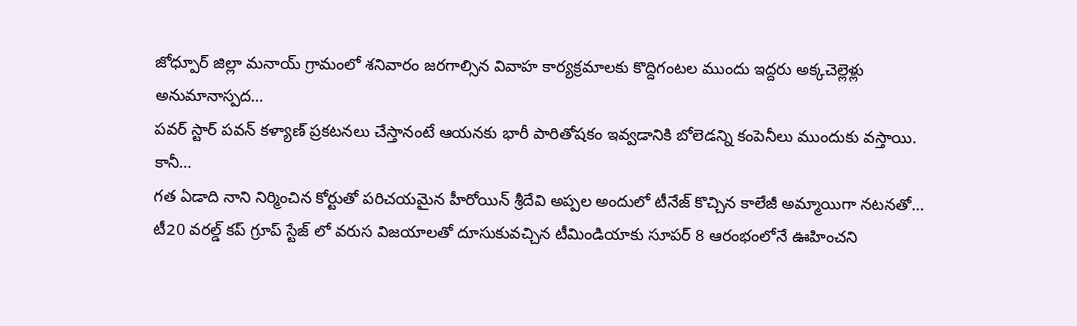జోధ్పూర్ జిల్లా మనాయ్ గ్రామంలో శనివారం జరగాల్సిన వివాహ కార్యక్రమాలకు కొద్దిగంటల ముందు ఇద్దరు అక్కచెల్లెళ్లు అనుమానాస్పద…
పవర్ స్టార్ పవన్ కళ్యాణ్ ప్రకటనలు చేస్తానంటే ఆయనకు భారీ పారితోషకం ఇవ్వడానికి బోలెడన్ని కంపెనీలు ముందుకు వస్తాయి. కానీ…
గత ఏడాది నాని నిర్మించిన కోర్టుతో పరిచయమైన హీరోయిన్ శ్రీదేవి అప్పల అందులో టీనేజ్ కొచ్చిన కాలేజీ అమ్మాయిగా నటనతో…
టీ20 వరల్డ్ కప్ గ్రూప్ స్టేజ్ లో వరుస విజయాలతో దూసుకువచ్చిన టీమిండియాకు సూపర్ 8 ఆరంభంలోనే ఊహించని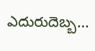ఎదురుదెబ్బ…